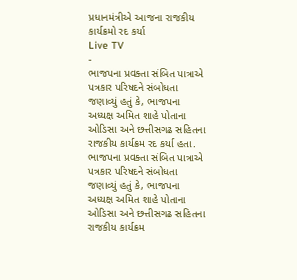પ્રધાનમંત્રીએ આજના રાજકીય કાર્યક્રમો રદ કર્યા
Live TV
-
ભાજપના પ્રવક્તા સંબિત પાત્રાએ પત્રકાર પરિષદને સંબોધતા જણાવ્યું હતું કે, ભાજપના અધ્યક્ષ અમિત શાહે પોતાના ઓડિસા અને છત્તીસગઢ સહિતના રાજકીય કાર્યક્રમ રદ કર્યા હતા.
ભાજપના પ્રવક્તા સંબિત પાત્રાએ પત્રકાર પરિષદને સંબોધતા જણાવ્યું હતું કે, ભાજપના અધ્યક્ષ અમિત શાહે પોતાના ઓડિસા અને છત્તીસગઢ સહિતના રાજકીય કાર્યક્રમ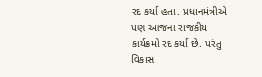રદ કર્યા હતા. પ્રધાનમંત્રીએ પણ આજના રાજકીય કાર્યક્રમો રદ કર્યા છે. પરંતુ વિકાસ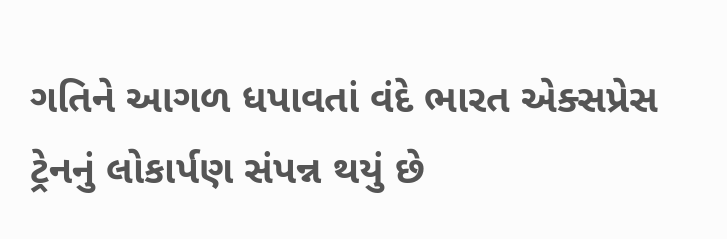ગતિને આગળ ધપાવતાં વંદે ભારત એક્સપ્રેસ ટ્રેનનું લોકાર્પણ સંપન્ન થયું છે